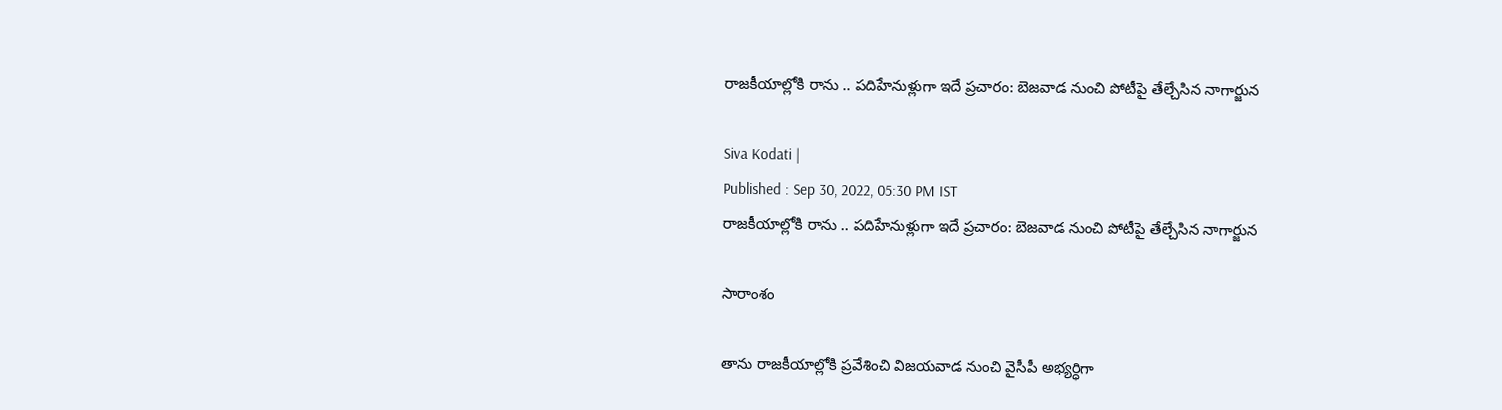రాజకీయాల్లోకి రాను .. పదిహేనుళ్లుగా ఇదే ప్రచారం: బెజవాడ నుంచి పోటీపై తేల్చేసిన నాగార్జున

Siva Kodati |
Published : Sep 30, 2022, 05:30 PM IST
రాజకీయాల్లోకి రాను .. పదిహేనుళ్లుగా ఇదే ప్రచారం: బెజవాడ నుంచి పోటీపై తేల్చేసిన నాగార్జున

సారాంశం

తాను రాజకీయాల్లోకి ప్రవేశించి విజయవాడ నుంచి వైసీపీ అభ్యర్ధిగా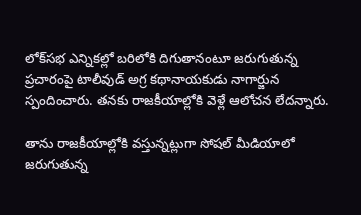లోక్‌సభ ఎన్నికల్లో బరిలోకి దిగుతానంటూ జరుగుతున్న ప్రచారంపై టాలీవుడ్ అగ్ర కథానాయకుడు నాగార్జున స్పందించారు. తనకు రాజకీయాల్లోకి వెళ్లే ఆలోచన లేదన్నారు.

తాను రాజకీయాల్లోకి వస్తున్నట్లుగా సోషల్ మీడియాలో జరుగుతున్న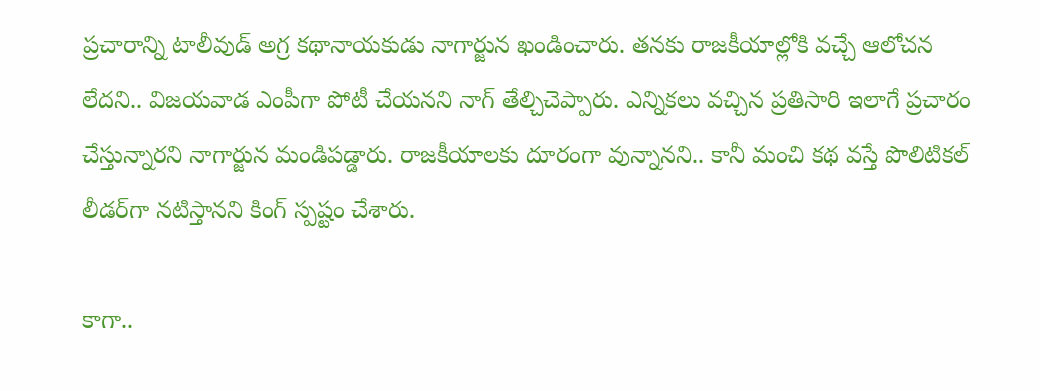ప్రచారాన్ని టాలీవుడ్ అగ్ర కథానాయకుడు నాగార్జున ఖండించారు. తనకు రాజకీయాల్లోకి వచ్చే ఆలోచన లేదని.. విజయవాడ ఎంపీగా పోటీ చేయనని నాగ్ తేల్చిచెప్పారు. ఎన్నికలు వచ్చిన ప్రతిసారి ఇలాగే ప్రచారం చేస్తున్నారని నాగార్జున మండిపడ్డారు. రాజకీయాలకు దూరంగా వున్నానని.. కానీ మంచి కథ వస్తే పొలిటికల్ లీడర్‌గా నటిస్తానని కింగ్ స్పష్టం చేశారు.

కాగా..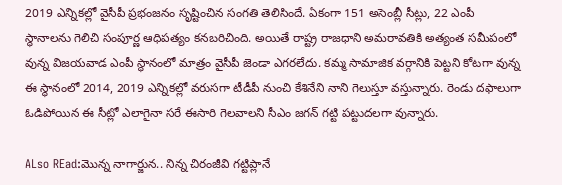2019 ఎన్నికల్లో వైసీపీ ప్రభంజనం సృష్టించిన సంగతి తెలిసిందే. ఏకంగా 151 అసెంబ్లీ సీట్లు, 22 ఎంపీ స్థానాలను గెలిచి సంపూర్ణ ఆధిపత్యం కనబరిచింది. అయితే రాష్ట్ర రాజధాని అమరావతికి అత్యంత సమీపంలో వున్న విజయవాడ ఎంపీ స్థానంలో మాత్రం వైసీపీ జెండా ఎగరలేదు. కమ్మ సామాజిక వర్గానికి పెట్టని కోటగా వున్న ఈ స్థానంలో 2014, 2019 ఎన్నికల్లో వరుసగా టీడీపీ నుంచి కేశినేని నాని గెలుస్తూ వస్తున్నారు. రెండు దఫాలుగా ఓడిపోయిన ఈ సీట్లో ఎలాగైనా సరే ఈసారి గెలవాలని సీఎం జగన్ గట్టి పట్టుదలగా వున్నారు.

ALso REad:మొన్న నాగార్జున.. నిన్న చిరంజీవి గట్టిప్లానే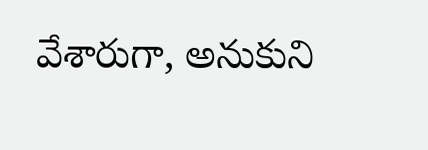వేశారుగా, అనుకుని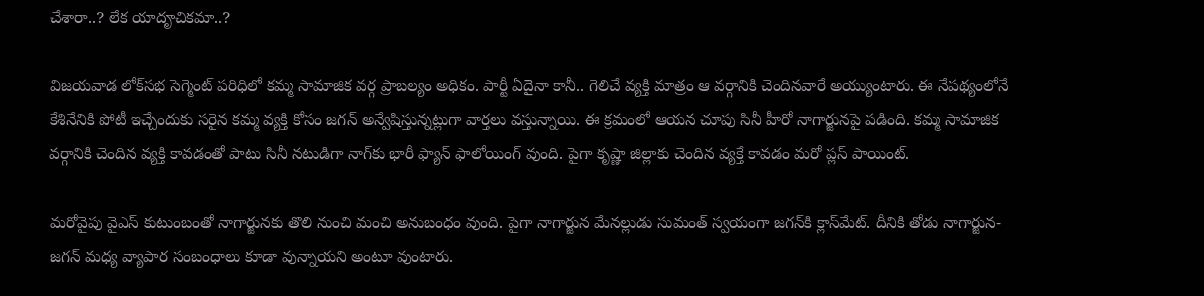చేశారా..? లేక యాదౄచికమా..?

విజయవాడ లోక్‌సభ సెగ్మెంట్ పరిధిలో కమ్మ సామాజిక వర్గ ప్రాబల్యం అధికం. పార్టీ ఏదైనా కానీ.. గెలిచే వ్యక్తి మాత్రం ఆ వర్గానికి చెందినవారే అయ్యుంటారు. ఈ నేపథ్యంలోనే కేశినేనికి పోటీ ఇచ్చేందుకు సరైన కమ్మ వ్యక్తి కోసం జగన్ అన్వేషిస్తున్నట్లుగా వార్తలు వస్తున్నాయి. ఈ క్రమంలో ఆయన చూపు సినీ హీరో నాగార్జునపై పడింది. కమ్మ సామాజిక వర్గానికి చెందిన వ్యక్తి కావడంతో పాటు సినీ నటుడిగా నాగ్‌కు భారీ ఫ్యాన్ ఫాలోయింగ్ వుంది. పైగా కృష్ణా జిల్లాకు చెందిన వ్యక్తే కావడం మరో ప్లస్ పాయింట్.

మరోవైపు వైఎస్ కుటుంబంతో నాగార్జునకు తొలి నుంచి మంచి అనుబంధం వుంది. పైగా నాగార్జున మేనల్లుడు సుమంత్ స్వయంగా జగన్‌కి క్లాస్‌మేట్. దీనికి తోడు నాగార్జున- జగన్ మధ్య వ్యాపార సంబంధాలు కూడా వున్నాయని అంటూ వుంటారు.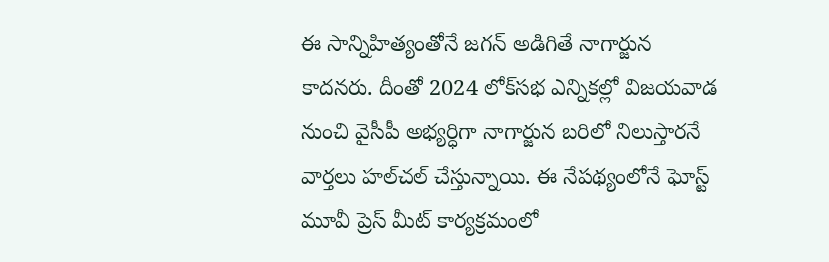ఈ సాన్నిహిత్యంతోనే జగన్ అడిగితే నాగార్జున కాదనరు. దీంతో 2024 లోక్‌సభ ఎన్నికల్లో విజయవాడ నుంచి వైసీపీ అభ్యర్ధిగా నాగార్జున బరిలో నిలుస్తారనే వార్తలు హల్‌చల్ చేస్తున్నాయి. ఈ నేపథ్యంలోనే ఘోస్ట్ మూవీ ప్రెస్ మీట్ కార్యక్రమంలో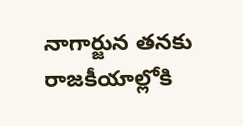నాగార్జున తనకు రాజకీయాల్లోకి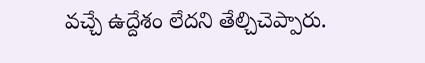వచ్చే ఉద్దేశం లేదని తేల్చిచెప్పారు.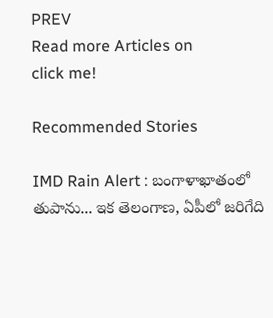PREV
Read more Articles on
click me!

Recommended Stories

IMD Rain Alert : బంగాళాఖాతంలో తుపాను... ఇక తెలంగాణ, ఏపీలో జరిగేది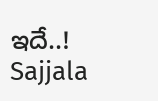ఇదే..!
Sajjala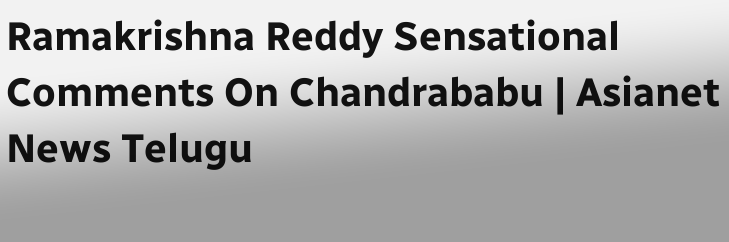Ramakrishna Reddy Sensational Comments On Chandrababu | Asianet News Telugu